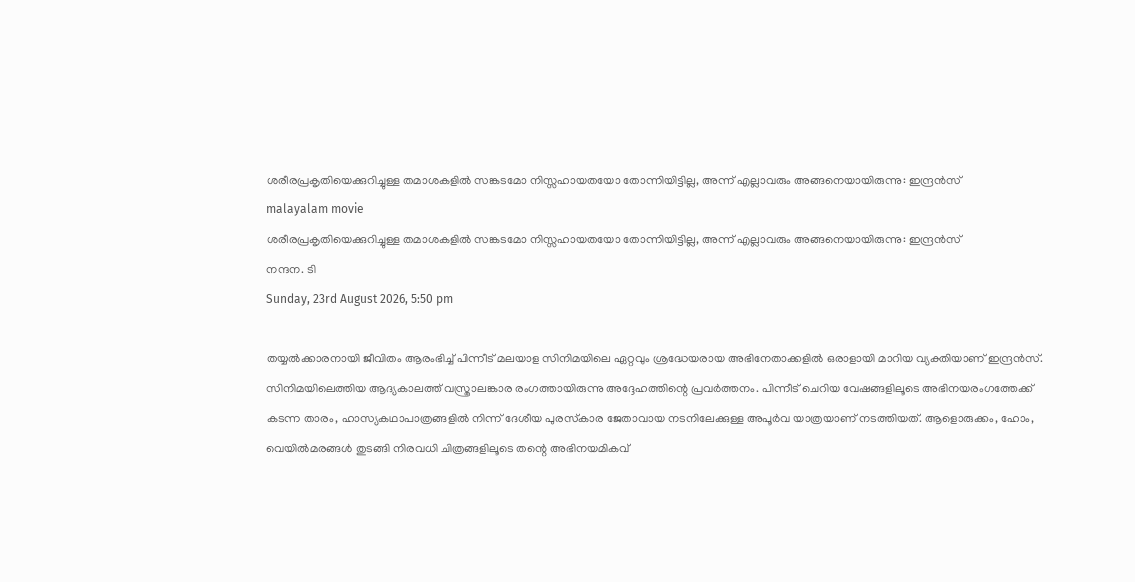ശരീരപ്രകൃതിയെക്കുറിച്ചുള്ള തമാശകളിൽ സങ്കടമോ നിസ്സഹായതയോ തോന്നിയിട്ടില്ല, അന്ന് എല്ലാവരും അങ്ങനെയായിരുന്നു: ഇന്ദ്രൻസ്
malayalam movie
ശരീരപ്രകൃതിയെക്കുറിച്ചുള്ള തമാശകളിൽ സങ്കടമോ നിസ്സഹായതയോ തോന്നിയിട്ടില്ല, അന്ന് എല്ലാവരും അങ്ങനെയായിരുന്നു: ഇന്ദ്രൻസ്
നന്ദന. ടി
Sunday, 23rd August 2026, 5:50 pm

തയ്യൽക്കാരനായി ജീവിതം ആരംഭിച്ച് പിന്നീട് മലയാള സിനിമയിലെ ഏറ്റവും ശ്രദ്ധേയരായ അഭിനേതാക്കളിൽ ഒരാളായി മാറിയ വ്യക്തിയാണ് ഇന്ദ്രൻസ്. സിനിമയിലെത്തിയ ആദ്യകാലത്ത് വസ്ത്രാലങ്കാര രംഗത്തായിരുന്നു അദ്ദേഹത്തിന്റെ പ്രവർത്തനം. പിന്നീട് ചെറിയ വേഷങ്ങളിലൂടെ അഭിനയരംഗത്തേക്ക് കടന്ന താരം, ഹാസ്യകഥാപാത്രങ്ങളിൽ നിന്ന് ദേശീയ പുരസ്‌കാര ജേതാവായ നടനിലേക്കുള്ള അപൂർവ യാത്രയാണ് നടത്തിയത്. ആളൊരുക്കം, ഹോം, വെയിൽമരങ്ങൾ തുടങ്ങി നിരവധി ചിത്രങ്ങളിലൂടെ തന്റെ അഭിനയമികവ്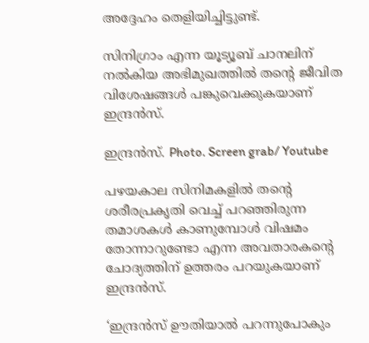അദ്ദേഹം തെളിയിച്ചിട്ടുണ്ട്.

സിനിഗ്രാം എന്ന യൂട്യൂബ് ചാനലിന് നൽകിയ അഭിമുഖത്തിൽ തന്റെ ജീവിത വിശേഷങ്ങൾ പങ്കുവെക്കുകയാണ് ഇന്ദ്രൻസ്.

ഇന്ദ്രൻസ്. Photo. Screen grab/ Youtube

പഴയകാല സിനിമകളിൽ തന്റെ ശരീരപ്രകൃതി വെച്ച് പറഞ്ഞിരുന്ന തമാശകൾ കാണുമ്പോൾ വിഷമം തോന്നാറുണ്ടോ എന്ന അവതാരകന്റെ ചോദ്യത്തിന് ഉത്തരം പറയുകയാണ് ഇന്ദ്രൻസ്.

‘ഇന്ദ്രൻസ് ഊതിയാൽ പറന്നുപോകും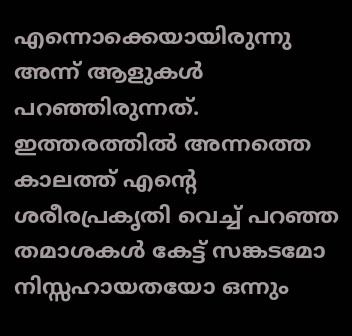എന്നൊക്കെയായിരുന്നു അന്ന് ആളുകൾ പറഞ്ഞിരുന്നത്. ഇത്തരത്തിൽ അന്നത്തെ കാലത്ത് എന്റെ ശരീരപ്രകൃതി വെച്ച് പറഞ്ഞ തമാശകൾ കേട്ട് സങ്കടമോ നിസ്സഹായതയോ ഒന്നും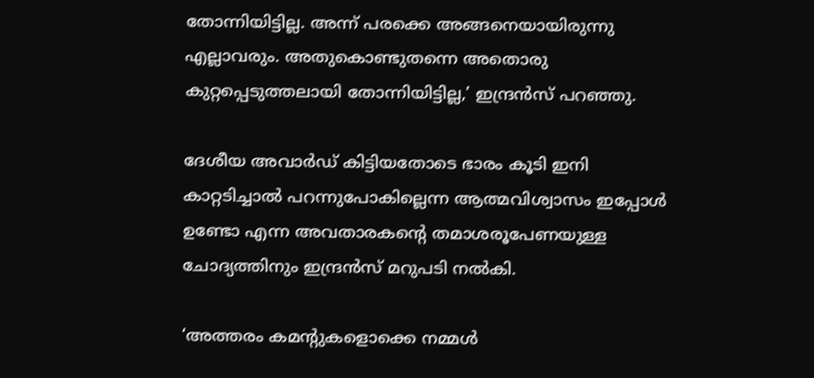തോന്നിയിട്ടില്ല. അന്ന് പരക്കെ അങ്ങനെയായിരുന്നു എല്ലാവരും. അതുകൊണ്ടുതന്നെ അതൊരു കുറ്റപ്പെടുത്തലായി തോന്നിയിട്ടില്ല,’ ഇന്ദ്രൻസ് പറഞ്ഞു.

ദേശീയ അവാർഡ് കിട്ടിയതോടെ ഭാരം കൂടി ഇനി കാറ്റടിച്ചാൽ പറന്നുപോകില്ലെന്ന ആത്മവിശ്വാസം ഇപ്പോൾ ഉണ്ടോ എന്ന അവതാരകന്റെ തമാശരൂപേണയുള്ള ചോദ്യത്തിനും ഇന്ദ്രൻസ് മറുപടി നൽകി.

‘അത്തരം കമന്റുകളൊക്കെ നമ്മൾ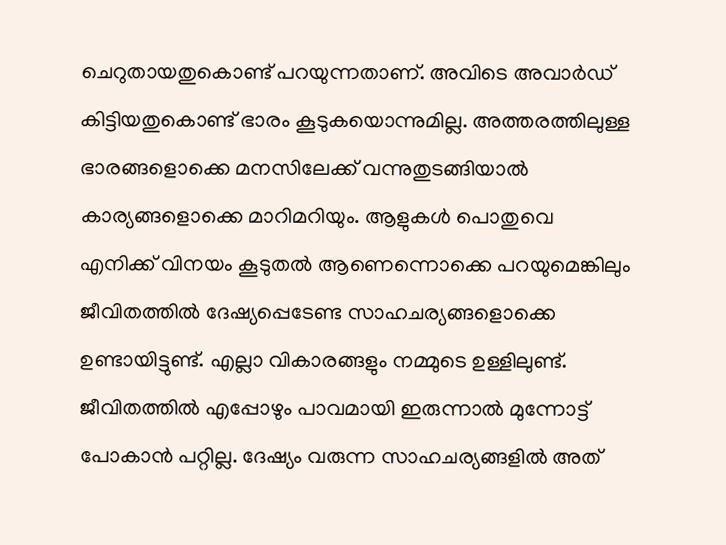ചെറുതായതുകൊണ്ട് പറയുന്നതാണ്. അവിടെ അവാർഡ് കിട്ടിയതുകൊണ്ട് ഭാരം കൂടുകയൊന്നുമില്ല. അത്തരത്തിലുള്ള ഭാരങ്ങളൊക്കെ മനസിലേക്ക് വന്നുതുടങ്ങിയാൽ കാര്യങ്ങളൊക്കെ മാറിമറിയും. ആളുകൾ പൊതുവെ എനിക്ക് വിനയം കൂടുതൽ ആണെന്നൊക്കെ പറയുമെങ്കിലും ജീവിതത്തിൽ ദേഷ്യപ്പെടേണ്ട സാഹചര്യങ്ങളൊക്കെ ഉണ്ടായിട്ടുണ്ട്. എല്ലാ വികാരങ്ങളും നമ്മുടെ ഉള്ളിലുണ്ട്. ജീവിതത്തിൽ എപ്പോഴും പാവമായി ഇരുന്നാൽ മുന്നോട്ട് പോകാൻ പറ്റില്ല. ദേഷ്യം വരുന്ന സാഹചര്യങ്ങളിൽ അത്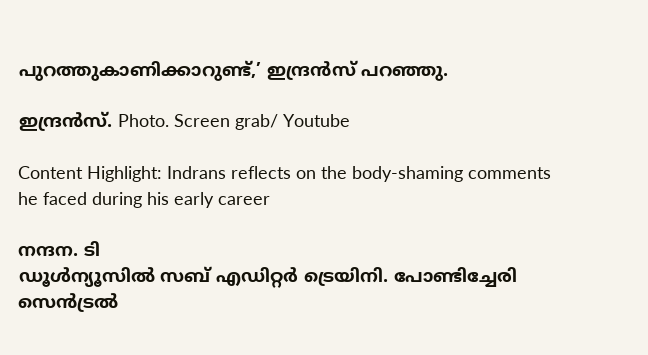പുറത്തുകാണിക്കാറുണ്ട്,’ ഇന്ദ്രൻസ് പറഞ്ഞു.

ഇന്ദ്രൻസ്. Photo. Screen grab/ Youtube

Content Highlight: Indrans reflects on the body-shaming comments he faced during his early career

നന്ദന. ടി
ഡൂള്‍ന്യൂസില്‍ സബ് എഡിറ്റര്‍ ട്രെയിനി. പോണ്ടിച്ചേരി സെന്‍ട്രല്‍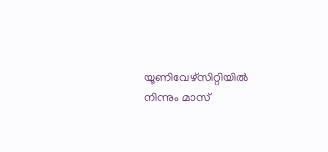യൂണിവേഴ്‌സിറ്റിയില്‍ നിന്നും മാസ്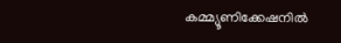കമ്മ്യൂണിക്കേഷനില്‍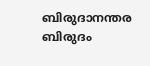ബിരുദാനന്തര ബിരുദം